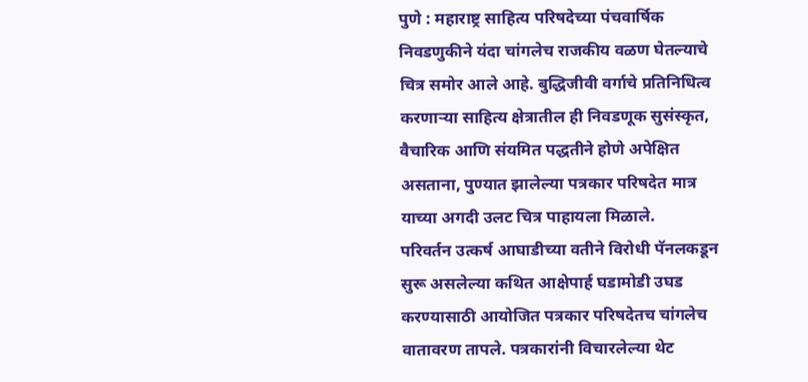पुणे : महाराष्ट्र साहित्य परिषदेच्या पंचवार्षिक निवडणुकीने यंदा चांगलेच राजकीय वळण घेतल्याचे चित्र समोर आले आहे. बुद्धिजीवी वर्गाचे प्रतिनिधित्व करणाऱ्या साहित्य क्षेत्रातील ही निवडणूक सुसंस्कृत, वैचारिक आणि संयमित पद्धतीने होणे अपेक्षित असताना, पुण्यात झालेल्या पत्रकार परिषदेत मात्र याच्या अगदी उलट चित्र पाहायला मिळाले.
परिवर्तन उत्कर्ष आघाडीच्या वतीने विरोधी पॅनलकडून सुरू असलेल्या कथित आक्षेपार्ह घडामोडी उघड करण्यासाठी आयोजित पत्रकार परिषदेतच चांगलेच वातावरण तापले. पत्रकारांनी विचारलेल्या थेट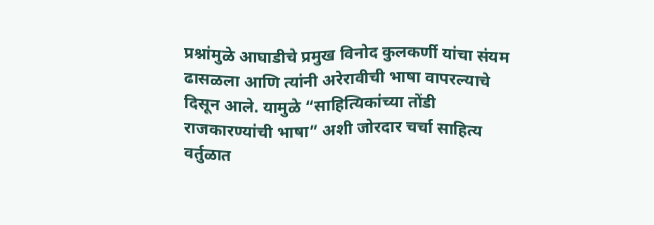प्रश्नांमुळे आघाडीचे प्रमुख विनोद कुलकर्णी यांचा संयम ढासळला आणि त्यांनी अरेरावीची भाषा वापरल्याचे दिसून आले. यामुळे “साहित्यिकांच्या तोंडी राजकारण्यांची भाषा” अशी जोरदार चर्चा साहित्य वर्तुळात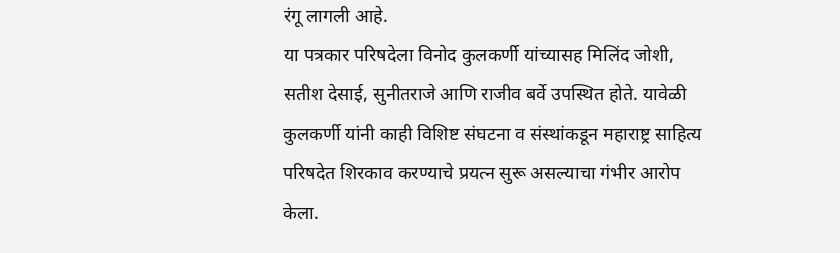रंगू लागली आहे.
या पत्रकार परिषदेला विनोद कुलकर्णी यांच्यासह मिलिंद जोशी, सतीश देसाई, सुनीतराजे आणि राजीव बर्वे उपस्थित होते. यावेळी कुलकर्णी यांनी काही विशिष्ट संघटना व संस्थांकडून महाराष्ट्र साहित्य परिषदेत शिरकाव करण्याचे प्रयत्न सुरू असल्याचा गंभीर आरोप केला.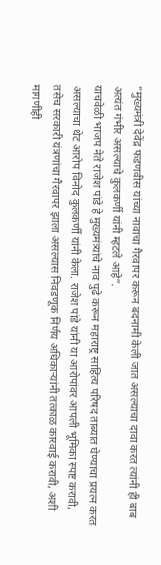“मुख्यमंत्री देवेंद्र फडणवीस यांच्या नावाचा गैरवापर करून बदनामी केली जात असल्याचा दावा करत त्यांनी ही बाब अत्यंत गंभीर असल्याचे कुलकर्णी यांनी म्हटले आहे”.
याचवेळी भाजप नेते राजेश पांडे हे मुख्यमंत्र्यांचे नाव पुढे करून महाराष्ट्र साहित्य परिषद ताब्यात घेण्याचा प्रयत्न करत असल्याचा थेट आरोप विनोद कुलकर्णी यांनी केला. राजेश पांडे यांनी या आरोपांवर आपली भूमिका स्पष्ट करावी, तसेच सरकारी यंत्रणांचा गैरवापर झाला असल्यास निवडणूक निर्णय अधिकाऱ्यांनी तत्काळ कारवाई करावी, अशी मागणीही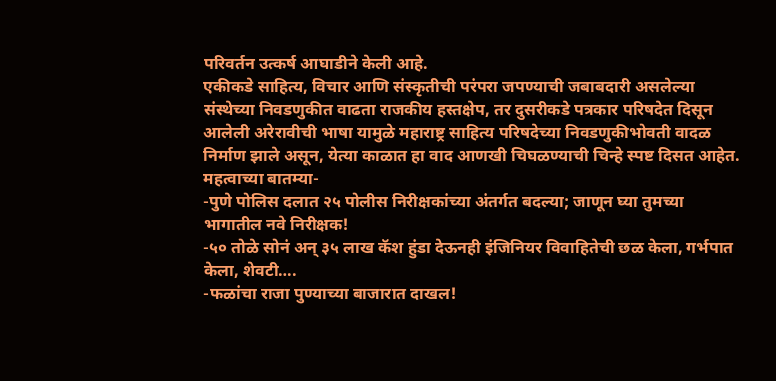परिवर्तन उत्कर्ष आघाडीने केली आहे.
एकीकडे साहित्य, विचार आणि संस्कृतीची परंपरा जपण्याची जबाबदारी असलेल्या संस्थेच्या निवडणुकीत वाढता राजकीय हस्तक्षेप, तर दुसरीकडे पत्रकार परिषदेत दिसून आलेली अरेरावीची भाषा यामुळे महाराष्ट्र साहित्य परिषदेच्या निवडणुकीभोवती वादळ निर्माण झाले असून, येत्या काळात हा वाद आणखी चिघळण्याची चिन्हे स्पष्ट दिसत आहेत.
महत्वाच्या बातम्या-
-पुणे पोलिस दलात २५ पोलीस निरीक्षकांच्या अंतर्गत बदल्या; जाणून घ्या तुमच्या भागातील नवे निरीक्षक!
-५० तोळे सोनं अन् ३५ लाख कॅश हुंडा देऊनही इंजिनियर विवाहितेची छळ केला, गर्भपात केला, शेवटी….
-फळांचा राजा पुण्याच्या बाजारात दाखल!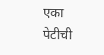एका पेटीची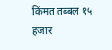किंमत तब्बल १५ हजार